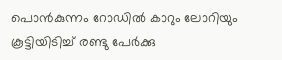പൊൻകുന്നം റോഡിൽ കാറും ലോറിയും കൂട്ടിയിടിച്ച് രണ്ടു പേർക്കു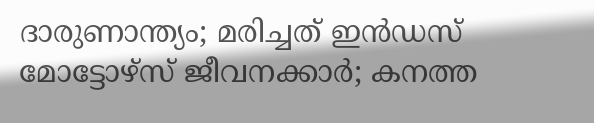ദാരുണാന്ത്യം; മരിച്ചത് ഇൻഡസ് മോട്ടോഴ്സ് ജീവനക്കാർ; കനത്ത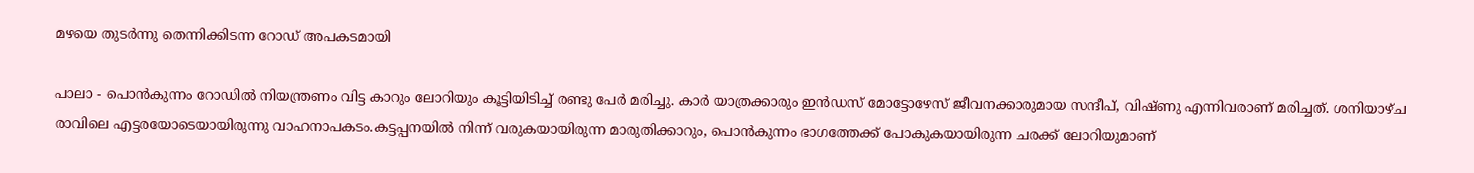മഴയെ തുടർന്നു തെന്നിക്കിടന്ന റോഡ് അപകടമായി

പാലാ - പൊൻകുന്നം റോഡിൽ നിയന്ത്രണം വിട്ട കാറും ലോറിയും കൂട്ടിയിടിച്ച് രണ്ടു പേർ മരിച്ചു. കാർ യാത്രക്കാരും ഇൻഡസ് മോട്ടോഴേസ് ജീവനക്കാരുമായ സന്ദീപ്, വിഷ്ണു എന്നിവരാണ് മരിച്ചത്. ശനിയാഴ്ച രാവിലെ എട്ടരയോടെയായിരുന്നു വാഹനാപകടം.കട്ടപ്പനയിൽ നിന്ന് വരുകയായിരുന്ന മാരുതിക്കാറും, പൊൻകുന്നം ഭാഗത്തേക്ക് പോകുകയായിരുന്ന ചരക്ക് ലോറിയുമാണ്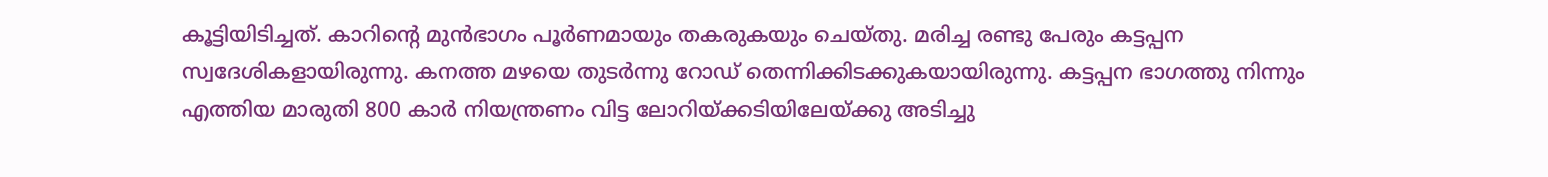കൂട്ടിയിടിച്ചത്. കാറിന്റെ മുൻഭാഗം പൂർണമായും തകരുകയും ചെയ്തു. മരിച്ച രണ്ടു പേരും കട്ടപ്പന സ്വദേശികളായിരുന്നു. കനത്ത മഴയെ തുടർന്നു റോഡ് തെന്നിക്കിടക്കുകയായിരുന്നു. കട്ടപ്പന ഭാഗത്തു നിന്നും എത്തിയ മാരുതി 800 കാർ നിയന്ത്രണം വിട്ട ലോറിയ്ക്കടിയിലേയ്ക്കു അടിച്ചു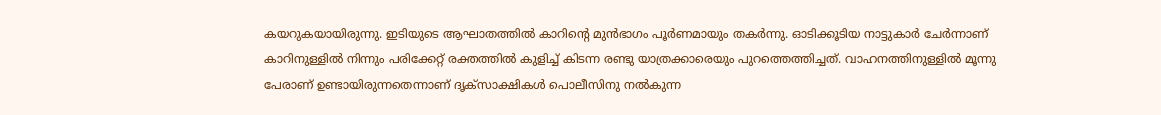കയറുകയായിരുന്നു. ഇടിയുടെ ആഘാതത്തിൽ കാറിന്റെ മുൻഭാഗം പൂർണമായും തകർന്നു. ഓടിക്കൂടിയ നാട്ടുകാർ ചേർന്നാണ് കാറിനുള്ളിൽ നിന്നും പരിക്കേറ്റ് രക്തത്തിൽ കുളിച്ച് കിടന്ന രണ്ടു യാത്രക്കാരെയും പുറത്തെത്തിച്ചത്. വാഹനത്തിനുള്ളിൽ മൂന്നു പേരാണ് ഉണ്ടായിരുന്നതെന്നാണ് ദൃക്സാക്ഷികൾ പൊലീസിനു നൽകുന്ന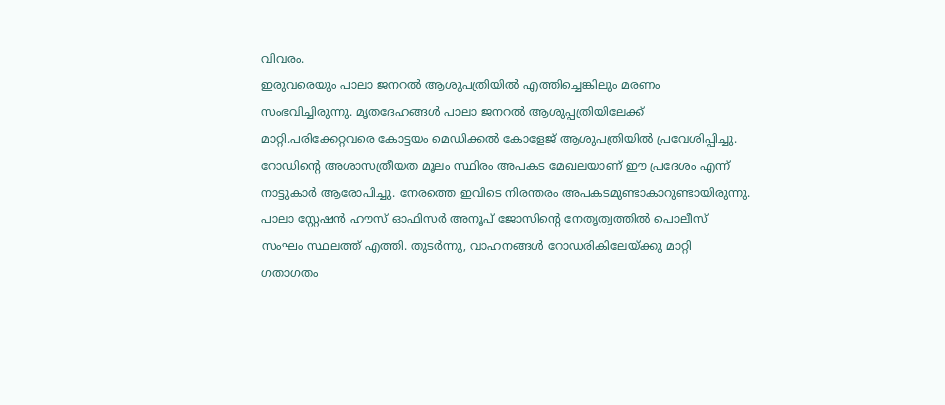വിവരം.
ഇരുവരെയും പാലാ ജനറൽ ആശുപത്രിയിൽ എത്തിച്ചെങ്കിലും മരണം സംഭവിച്ചിരുന്നു. മൃതദേഹങ്ങൾ പാലാ ജനറൽ ആശുപ്പത്രിയിലേക്ക് മാറ്റി.പരിക്കേറ്റവരെ കോട്ടയം മെഡിക്കൽ കോളേജ് ആശുപത്രിയിൽ പ്രവേശിപ്പിച്ചു. റോഡിന്റെ അശാസത്രീയത മൂലം സ്ഥിരം അപകട മേഖലയാണ് ഈ പ്രദേശം എന്ന് നാട്ടുകാർ ആരോപിച്ചു. നേരത്തെ ഇവിടെ നിരന്തരം അപകടമുണ്ടാകാറുണ്ടായിരുന്നു. പാലാ സ്റ്റേഷൻ ഹൗസ് ഓഫിസർ അനൂപ് ജോസിന്റെ നേതൃത്വത്തിൽ പൊലീസ് സംഘം സ്ഥലത്ത് എത്തി. തുടർന്നു, വാഹനങ്ങൾ റോഡരികിലേയ്ക്കു മാറ്റി ഗതാഗതം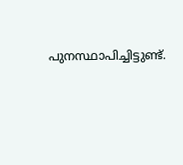പുനസ്ഥാപിച്ചിട്ടുണ്ട്.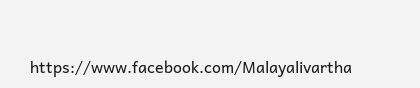https://www.facebook.com/Malayalivartha